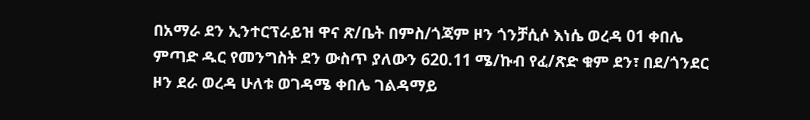በአማራ ደን ኢንተርፕራይዝ ዋና ጽ/ቤት በምስ/ጎጃም ዞን ጎንቻሲሶ እነሴ ወረዳ 01 ቀበሌ ምጣድ ዱር የመንግስት ደን ውስጥ ያለውን 620.11 ሜ/ኩብ የፈ/ጽድ ቁም ደን፣ በደ/ጎንደር ዞን ደራ ወረዳ ሁለቱ ወገዳሜ ቀበሌ ገልዳማይ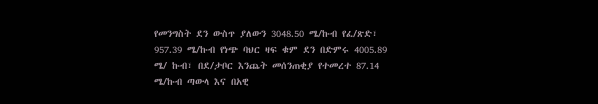የመንግስት ደን ውስጥ ያለውን 3048.50 ሜ/ኩብ የፈ/ጽድ፣ 957.39 ሜ/ኩብ የነጭ ባህር ዛፍ ቁም ደን በድምሩ 4005.89 ሜ/ ኩብ፣ በደ/ታቦር እንጨት መሰንጠቂያ የተመረተ 87.14 ሜ/ኩብ ጣውላ እና በአዊ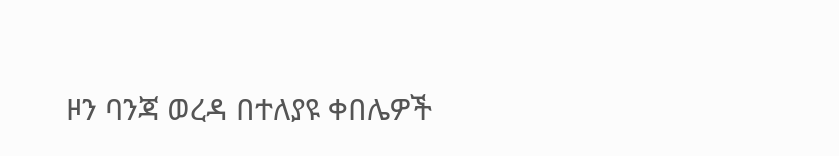ዞን ባንጃ ወረዳ በተለያዩ ቀበሌዎች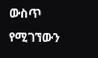ውስጥ የሚገኘውን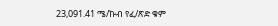23,091.41 ሜ/ኩብ የፈ/ጽድ ቁም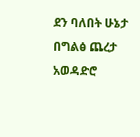ደን ባለበት ሁኔታ በግልፅ ጨረታ አወዳድሮ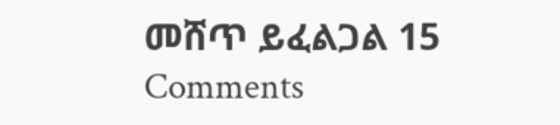መሸጥ ይፈልጋል 15 Comments